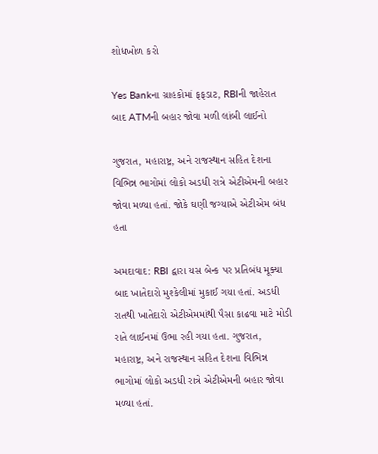શોધખોળ કરો

Yes Bankના ગ્રાહકોમાં ફફડાટ, RBIની જાહેરાત બાદ ATMની બહાર જોવા મળી લાંબી લાઈનો

ગુજરાત, મહારાષ્ટ્ર, અને રાજસ્થાન સહિત દેશના વિભિન્ન ભાગોમાં લોકો અડધી રાત્રે એટીએમની બહાર જોવા મળ્યા હતાં. જોકે ઘણી જગ્યાએ એટીએમ બંધ હતા

અમદાવાદ: RBI દ્વારા યસ બેન્ક પર પ્રતિબંધ મૂક્યા બાદ ખાતેદારો મુશ્કેલીમાં મુકાઈ ગયા હતાં. અડધી રાતથી ખાતેદારો એટીએમમાંથી પૈસા કાઢવા માટે મોડી રાતે લાઈનમાં ઉભા રહી ગયા હતા. ગુજરાત, મહારાષ્ટ્ર, અને રાજસ્થાન સહિત દેશના વિભિન્ન ભાગોમાં લોકો અડધી રાત્રે એટીએમની બહાર જોવા મળ્યા હતાં.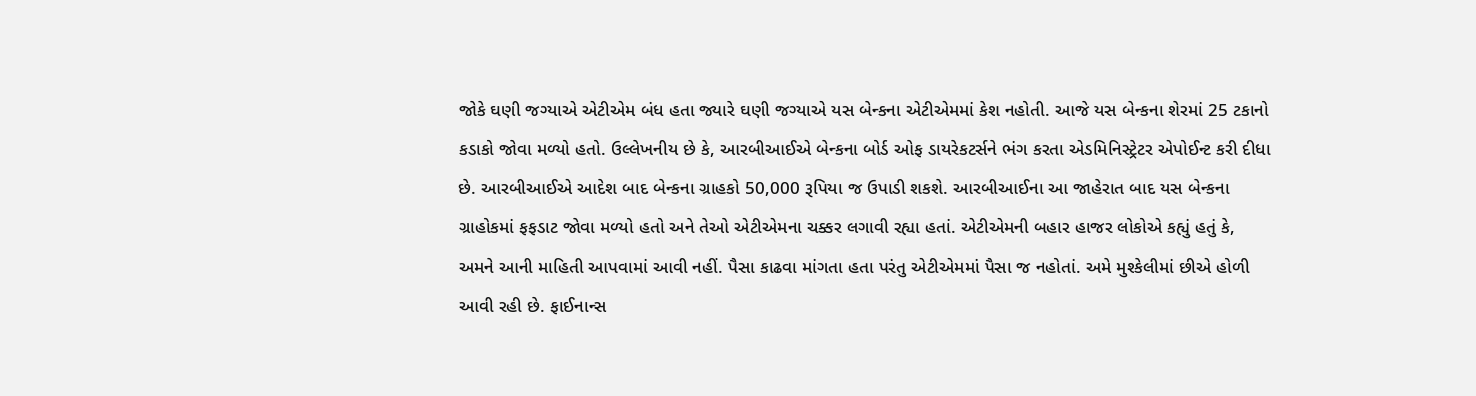જોકે ઘણી જગ્યાએ એટીએમ બંધ હતા જ્યારે ઘણી જગ્યાએ યસ બેન્કના એટીએમમાં કેશ નહોતી. આજે યસ બેન્કના શેરમાં 25 ટકાનો કડાકો જોવા મળ્યો હતો. ઉલ્લેખનીય છે કે, આરબીઆઈએ બેન્કના બોર્ડ ઓફ ડાયરેકટર્સને ભંગ કરતા એડમિનિસ્ટ્રેટર એપોઈન્ટ કરી દીધા છે. આરબીઆઈએ આદેશ બાદ બેન્કના ગ્રાહકો 50,000 રૂપિયા જ ઉપાડી શકશે. આરબીઆઈના આ જાહેરાત બાદ યસ બેન્કના ગ્રાહોકમાં ફફડાટ જોવા મળ્યો હતો અને તેઓ એટીએમના ચક્કર લગાવી રહ્યા હતાં. એટીએમની બહાર હાજર લોકોએ કહ્યું હતું કે, અમને આની માહિતી આપવામાં આવી નહીં. પૈસા કાઢવા માંગતા હતા પરંતુ એટીએમમાં પૈસા જ નહોતાં. અમે મુશ્કેલીમાં છીએ હોળી આવી રહી છે. ફાઈનાન્સ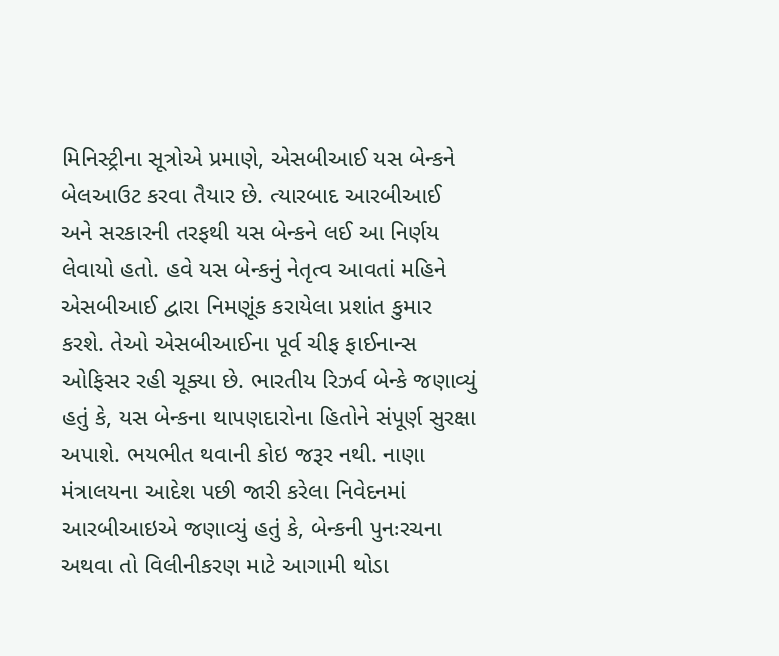મિનિસ્ટ્રીના સૂત્રોએ પ્રમાણે, એસબીઆઈ યસ બેન્કને બેલઆઉટ કરવા તૈયાર છે. ત્યારબાદ આરબીઆઈ અને સરકારની તરફથી યસ બેન્કને લઈ આ નિર્ણય લેવાયો હતો. હવે યસ બેન્કનું નેતૃત્વ આવતાં મહિને એસબીઆઈ દ્વારા નિમણૂંક કરાયેલા પ્રશાંત કુમાર કરશે. તેઓ એસબીઆઈના પૂર્વ ચીફ ફાઈનાન્સ ઓફિસર રહી ચૂક્યા છે. ભારતીય રિઝર્વ બેન્કે જણાવ્યું હતું કે, યસ બેન્કના થાપણદારોના હિતોને સંપૂર્ણ સુરક્ષા અપાશે. ભયભીત થવાની કોઇ જરૂર નથી. નાણા મંત્રાલયના આદેશ પછી જારી કરેલા નિવેદનમાં આરબીઆઇએ જણાવ્યું હતું કે, બેન્કની પુનઃરચના અથવા તો વિલીનીકરણ માટે આગામી થોડા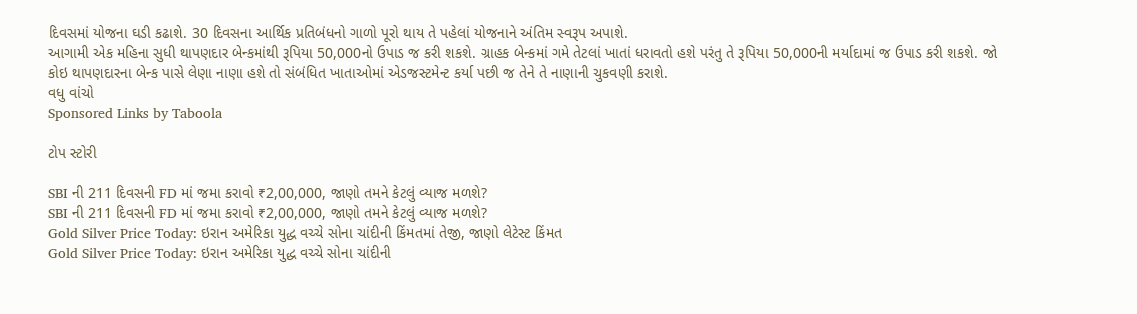દિવસમાં યોજના ઘડી કઢાશે. 30 દિવસના આર્થિક પ્રતિબંધનો ગાળો પૂરો થાય તે પહેલાં યોજનાને અંતિમ સ્વરૂપ અપાશે.
આગામી એક મહિના સુધી થાપણદાર બેન્કમાંથી રૂપિયા 50,000નો ઉપાડ જ કરી શકશે. ગ્રાહક બેન્કમાં ગમે તેટલાં ખાતાં ધરાવતો હશે પરંતુ તે રૂપિયા 50,000ની મર્યાદામાં જ ઉપાડ કરી શકશે. જો કોઇ થાપણદારના બેન્ક પાસે લેણા નાણા હશે તો સંબંધિત ખાતાઓમાં એડજસ્ટમેન્ટ કર્યા પછી જ તેને તે નાણાની ચુકવણી કરાશે.
વધુ વાંચો
Sponsored Links by Taboola

ટોપ સ્ટોરી

SBI ની 211 દિવસની FD માં જમા કરાવો ₹2,00,000, જાણો તમને કેટલું વ્યાજ મળશે?
SBI ની 211 દિવસની FD માં જમા કરાવો ₹2,00,000, જાણો તમને કેટલું વ્યાજ મળશે?
Gold Silver Price Today: ઇરાન અમેરિકા યુદ્ધ વચ્ચે સોના ચાંદીની કિંમતમાં તેજી, જાણો લેટેસ્ટ કિંમત
Gold Silver Price Today: ઇરાન અમેરિકા યુદ્ધ વચ્ચે સોના ચાંદીની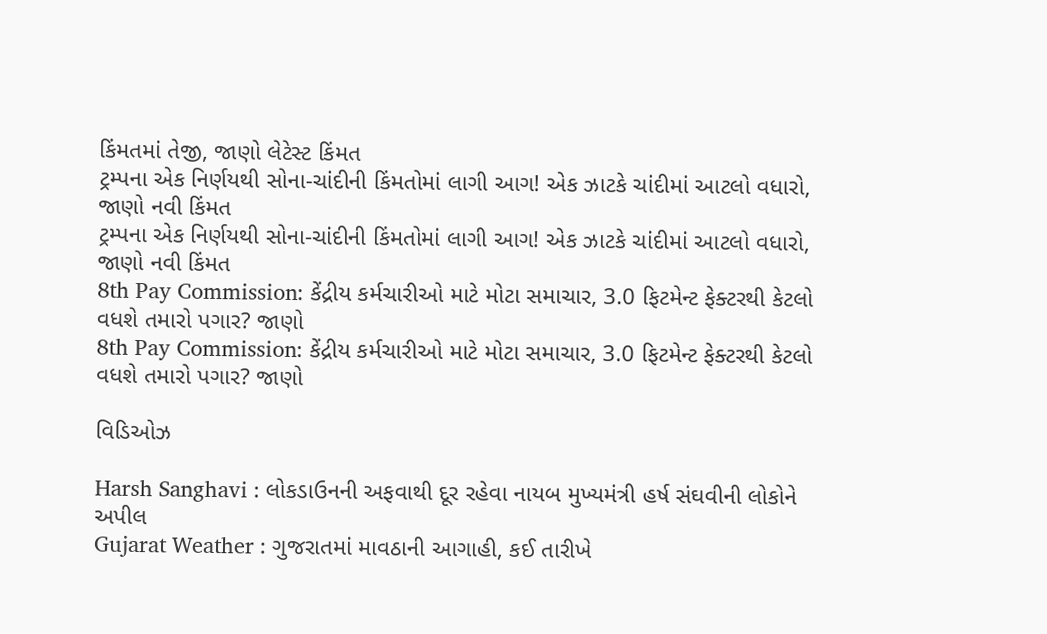કિંમતમાં તેજી, જાણો લેટેસ્ટ કિંમત
ટ્રમ્પના એક નિર્ણયથી સોના-ચાંદીની કિંમતોમાં લાગી આગ! એક ઝાટકે ચાંદીમાં આટલો વધારો, જાણો નવી કિંમત
ટ્રમ્પના એક નિર્ણયથી સોના-ચાંદીની કિંમતોમાં લાગી આગ! એક ઝાટકે ચાંદીમાં આટલો વધારો, જાણો નવી કિંમત
8th Pay Commission: કેંદ્રીય કર્મચારીઓ માટે મોટા સમાચાર, 3.0 ફિટમેન્ટ ફેક્ટરથી કેટલો વધશે તમારો પગાર? જાણો
8th Pay Commission: કેંદ્રીય કર્મચારીઓ માટે મોટા સમાચાર, 3.0 ફિટમેન્ટ ફેક્ટરથી કેટલો વધશે તમારો પગાર? જાણો

વિડિઓઝ

Harsh Sanghavi : લોકડાઉનની અફવાથી દૂર રહેવા નાયબ મુખ્યમંત્રી હર્ષ સંઘવીની લોકોને અપીલ
Gujarat Weather : ગુજરાતમાં માવઠાની આગાહી, કઈ તારીખે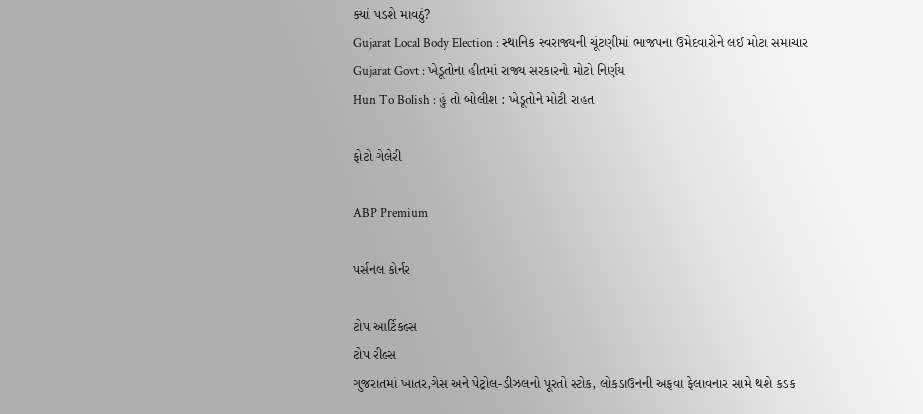ક્યાં પડશે માવઠું?
Gujarat Local Body Election : સ્થાનિક સ્વરાજ્યની ચૂંટણીમાં ભાજપના ઉમેદવારોને લઈ મોટા સમાચાર
Gujarat Govt : ખેડૂતોના હીતમાં રાજ્ય સરકારનો મોટો નિર્ણય
Hun To Bolish : હું તો બોલીશ : ખેડૂતોને મોટી રાહત

ફોટો ગેલેરી

ABP Premium

પર્સનલ કોર્નર

ટોપ આર્ટિકલ્સ
ટોપ રીલ્સ
ગુજરાતમાં ખાતર,ગેસ અને પેટ્રોલ-ડીઝલનો પૂરતો સ્ટોક, લોકડાઉનની અફવા ફેલાવનાર સામે થશે કડક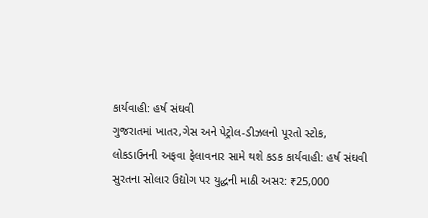કાર્યવાહી: હર્ષ સંઘવી
ગુજરાતમાં ખાતર,ગેસ અને પેટ્રોલ-ડીઝલનો પૂરતો સ્ટોક, લોકડાઉનની અફવા ફેલાવનાર સામે થશે કડક કાર્યવાહી: હર્ષ સંઘવી
સુરતના સોલાર ઉદ્યોગ પર યુદ્ધની માઠી અસર: ₹25,000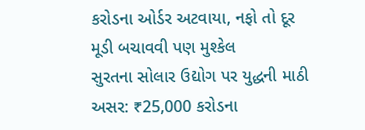કરોડના ઓર્ડર અટવાયા, નફો તો દૂર મૂડી બચાવવી પણ મુશ્કેલ
સુરતના સોલાર ઉદ્યોગ પર યુદ્ધની માઠી અસર: ₹25,000 કરોડના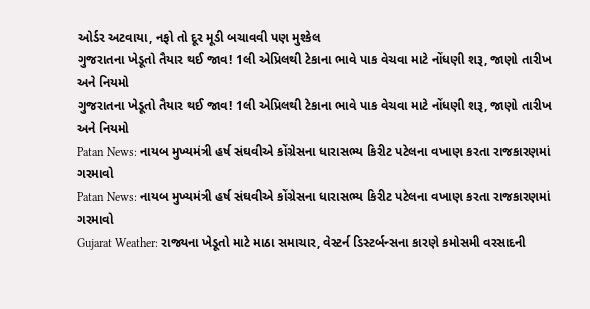ઓર્ડર અટવાયા, નફો તો દૂર મૂડી બચાવવી પણ મુશ્કેલ
ગુજરાતના ખેડૂતો તૈયાર થઈ જાવ! 1લી એપ્રિલથી ટેકાના ભાવે પાક વેચવા માટે નોંધણી શરૂ, જાણો તારીખ અને નિયમો
ગુજરાતના ખેડૂતો તૈયાર થઈ જાવ! 1લી એપ્રિલથી ટેકાના ભાવે પાક વેચવા માટે નોંધણી શરૂ, જાણો તારીખ અને નિયમો
Patan News: નાયબ મુખ્યમંત્રી હર્ષ સંઘવીએ કોંગ્રેસના ધારાસભ્ય કિરીટ પટેલના વખાણ કરતા રાજકારણમાં ગરમાવો
Patan News: નાયબ મુખ્યમંત્રી હર્ષ સંઘવીએ કોંગ્રેસના ધારાસભ્ય કિરીટ પટેલના વખાણ કરતા રાજકારણમાં ગરમાવો
Gujarat Weather: રાજ્યના ખેડૂતો માટે માઠા સમાચાર, વેસ્ટર્ન ડિસ્ટર્બન્સના કારણે કમોસમી વરસાદની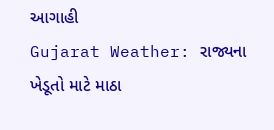આગાહી
Gujarat Weather: રાજ્યના ખેડૂતો માટે માઠા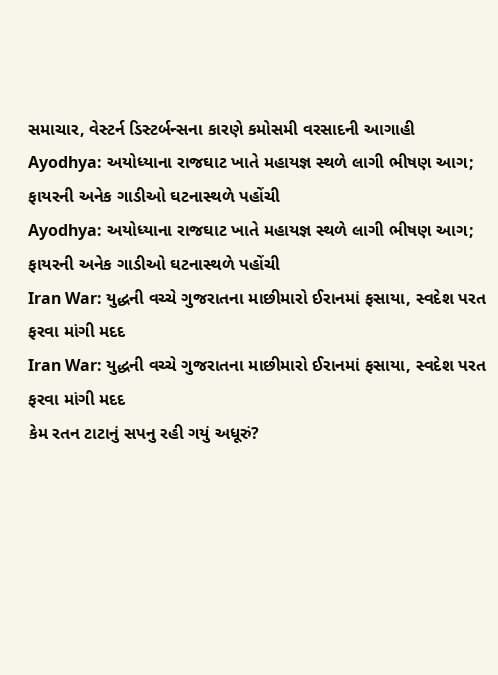સમાચાર, વેસ્ટર્ન ડિસ્ટર્બન્સના કારણે કમોસમી વરસાદની આગાહી
Ayodhya: અયોધ્યાના રાજઘાટ ખાતે મહાયજ્ઞ સ્થળે લાગી ભીષણ આગ; ફાયરની અનેક ગાડીઓ ઘટનાસ્થળે પહોંચી
Ayodhya: અયોધ્યાના રાજઘાટ ખાતે મહાયજ્ઞ સ્થળે લાગી ભીષણ આગ; ફાયરની અનેક ગાડીઓ ઘટનાસ્થળે પહોંચી
Iran War: યુદ્ધની વચ્ચે ગુજરાતના માછીમારો ઈરાનમાં ફસાયા, સ્વદેશ પરત ફરવા માંગી મદદ
Iran War: યુદ્ધની વચ્ચે ગુજરાતના માછીમારો ઈરાનમાં ફસાયા, સ્વદેશ પરત ફરવા માંગી મદદ
કેમ રતન ટાટાનું સપનુ રહી ગયું અધૂરું?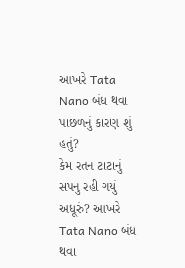આખરે Tata Nano બંધ થવા પાછળનું કારણ શું હતું?
કેમ રતન ટાટાનું સપનુ રહી ગયું અધૂરું? આખરે Tata Nano બંધ થવા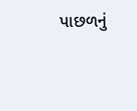પાછળનું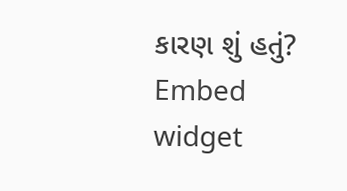કારણ શું હતું?
Embed widget